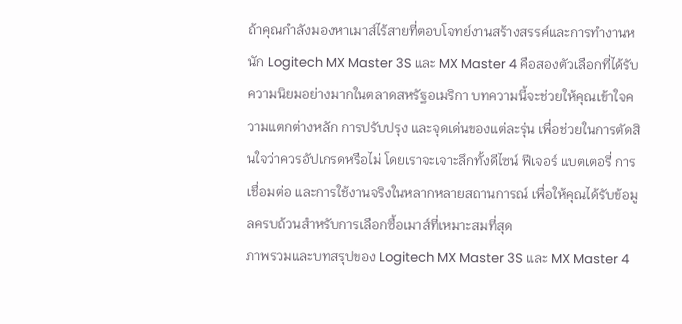ถ้าคุณกำลังมองหาเมาส์ไร้สายที่ตอบโจทย์งานสร้างสรรค์และการทำงานหนัก Logitech MX Master 3S และ MX Master 4 คือสองตัวเลือกที่ได้รับความนิยมอย่างมากในตลาดสหรัฐอเมริกา บทความนี้จะช่วยให้คุณเข้าใจความแตกต่างหลัก การปรับปรุง และจุดเด่นของแต่ละรุ่น เพื่อช่วยในการตัดสินใจว่าควรอัปเกรดหรือไม่ โดยเราจะเจาะลึกทั้งดีไซน์ ฟีเจอร์ แบตเตอรี่ การเชื่อมต่อ และการใช้งานจริงในหลากหลายสถานการณ์ เพื่อให้คุณได้รับข้อมูลครบถ้วนสำหรับการเลือกซื้อเมาส์ที่เหมาะสมที่สุด
ภาพรวมและบทสรุปของ Logitech MX Master 3S และ MX Master 4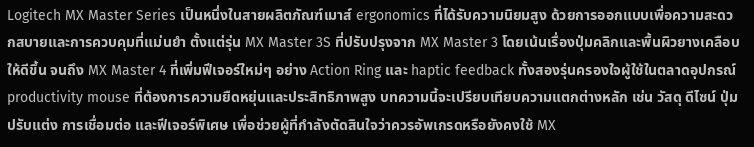Logitech MX Master Series เป็นหนึ่งในสายผลิตภัณฑ์เมาส์ ergonomics ที่ได้รับความนิยมสูง ด้วยการออกแบบเพื่อความสะดวกสบายและการควบคุมที่แม่นยำ ตั้งแต่รุ่น MX Master 3S ที่ปรับปรุงจาก MX Master 3 โดยเน้นเรื่องปุ่มคลิกและพื้นผิวยางเคลือบให้ดีขึ้น จนถึง MX Master 4 ที่เพิ่มฟีเจอร์ใหม่ๆ อย่าง Action Ring และ haptic feedback ทั้งสองรุ่นครองใจผู้ใช้ในตลาดอุปกรณ์ productivity mouse ที่ต้องการความยืดหยุ่นและประสิทธิภาพสูง บทความนี้จะเปรียบเทียบความแตกต่างหลัก เช่น วัสดุ ดีไซน์ ปุ่มปรับแต่ง การเชื่อมต่อ และฟีเจอร์พิเศษ เพื่อช่วยผู้ที่กำลังตัดสินใจว่าควรอัพเกรดหรือยังคงใช้ MX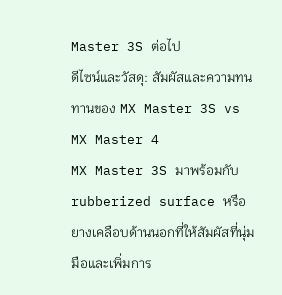Master 3S ต่อไป
ดีไซน์และวัสดุ: สัมผัสและความทนทานของ MX Master 3S vs MX Master 4
MX Master 3S มาพร้อมกับ rubberized surface หรือยางเคลือบด้านนอกที่ให้สัมผัสที่นุ่มมือและเพิ่มการ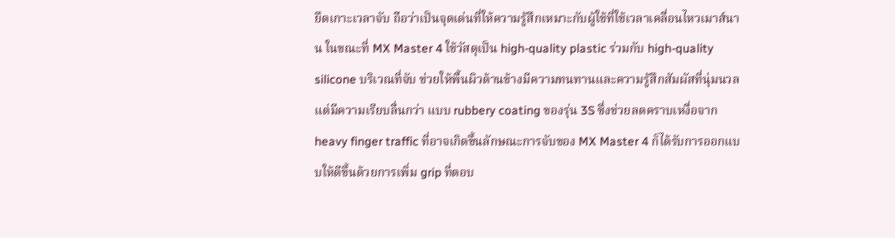ยึดเกาะเวลาจับ ถือว่าเป็นจุดเด่นที่ให้ความรู้สึกเหมาะกับผู้ใช้ที่ใช้เวลาเคลื่อนไหวเมาส์นาน ในขณะที่ MX Master 4 ใช้วัสดุเป็น high-quality plastic ร่วมกับ high-quality silicone บริเวณที่จับ ช่วยให้พื้นผิวด้านข้างมีความทนทานและความรู้สึกสัมผัสที่นุ่มนวล แต่มีความเรียบลื่นกว่า แบบ rubbery coating ของรุ่น 3S ซึ่งช่วยลดคราบเหงื่อจาก heavy finger traffic ที่อาจเกิดขึ้นลักษณะการจับของ MX Master 4 ก็ได้รับการออกแบบให้ดีขึ้นด้วยการเพิ่ม grip ที่ตอบ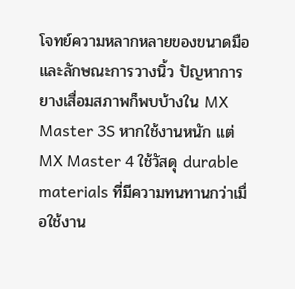โจทย์ความหลากหลายของขนาดมือและลักษณะการวางนิ้ว ปัญหาการยางเสื่อมสภาพก็พบบ้างใน MX Master 3S หากใช้งานหนัก แต่ MX Master 4 ใช้วัสดุ durable materials ที่มีความทนทานกว่าเมื่อใช้งาน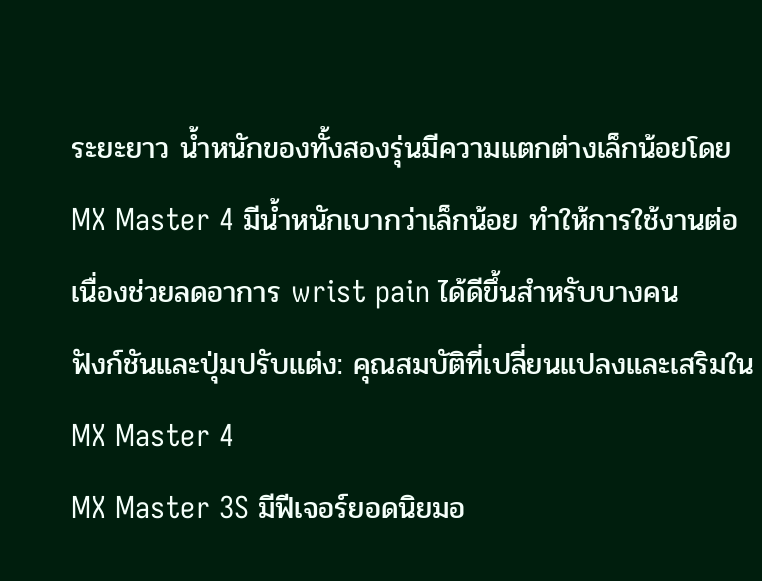ระยะยาว น้ำหนักของทั้งสองรุ่นมีความแตกต่างเล็กน้อยโดย MX Master 4 มีน้ำหนักเบากว่าเล็กน้อย ทำให้การใช้งานต่อเนื่องช่วยลดอาการ wrist pain ได้ดีขึ้นสำหรับบางคน
ฟังก์ชันและปุ่มปรับแต่ง: คุณสมบัติที่เปลี่ยนแปลงและเสริมใน MX Master 4
MX Master 3S มีฟีเจอร์ยอดนิยมอ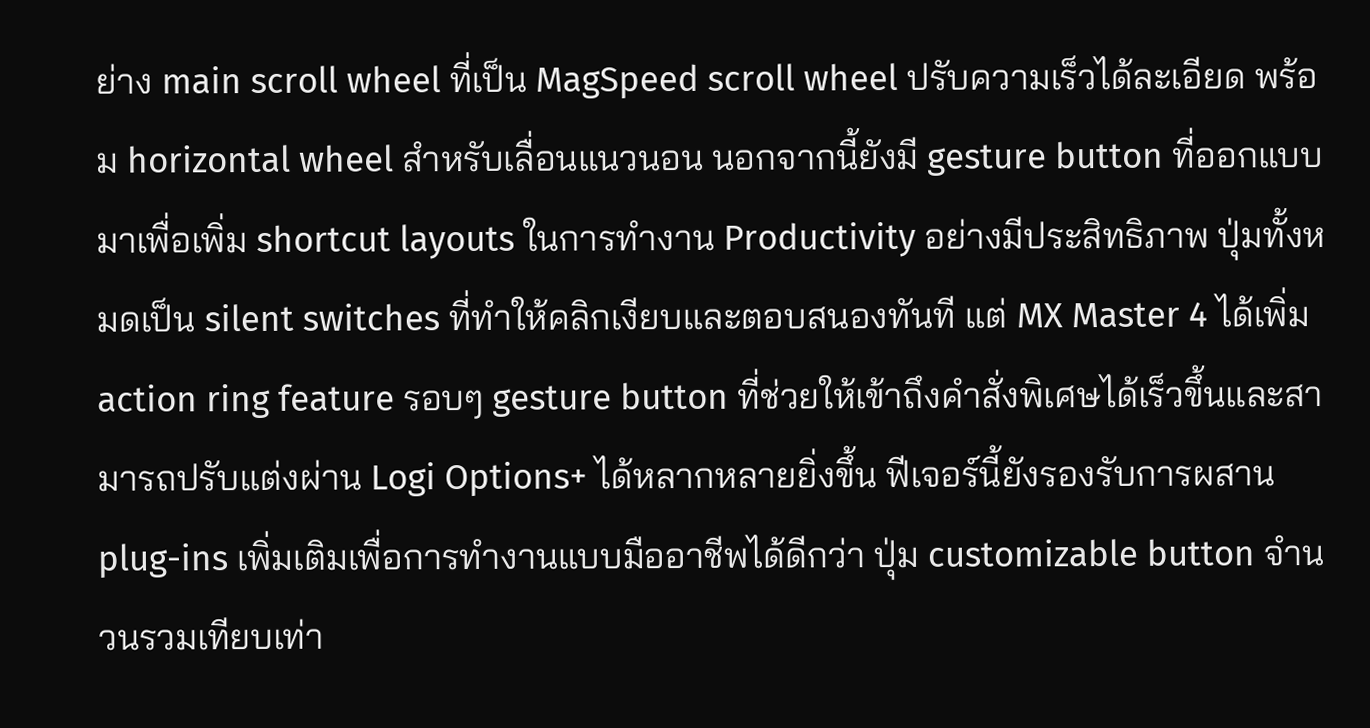ย่าง main scroll wheel ที่เป็น MagSpeed scroll wheel ปรับความเร็วได้ละเอียด พร้อม horizontal wheel สำหรับเลื่อนแนวนอน นอกจากนี้ยังมี gesture button ที่ออกแบบมาเพื่อเพิ่ม shortcut layouts ในการทำงาน Productivity อย่างมีประสิทธิภาพ ปุ่มทั้งหมดเป็น silent switches ที่ทำให้คลิกเงียบและตอบสนองทันที แต่ MX Master 4 ได้เพิ่ม action ring feature รอบๆ gesture button ที่ช่วยให้เข้าถึงคำสั่งพิเศษได้เร็วขึ้นและสามารถปรับแต่งผ่าน Logi Options+ ได้หลากหลายยิ่งขึ้น ฟีเจอร์นี้ยังรองรับการผสาน plug-ins เพิ่มเติมเพื่อการทำงานแบบมืออาชีพได้ดีกว่า ปุ่ม customizable button จำนวนรวมเทียบเท่า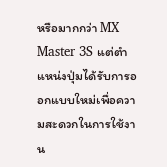หรือมากกว่า MX Master 3S แต่ตำแหน่งปุ่มได้รับการออกแบบใหม่เพื่อความสะดวกในการใช้งาน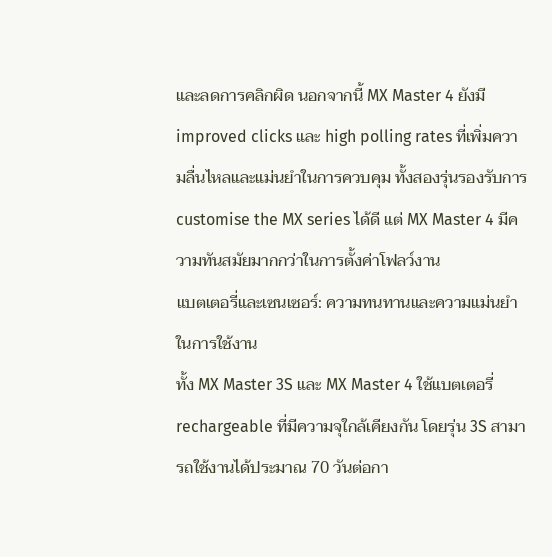และลดการคลิกผิด นอกจากนี้ MX Master 4 ยังมี improved clicks และ high polling rates ที่เพิ่มความลื่นไหลและแม่นยำในการควบคุม ทั้งสองรุ่นรองรับการ customise the MX series ได้ดี แต่ MX Master 4 มีความทันสมัยมากกว่าในการตั้งค่าโฟลว์งาน
แบตเตอรี่และเซนเซอร์: ความทนทานและความแม่นยำในการใช้งาน
ทั้ง MX Master 3S และ MX Master 4 ใช้แบตเตอรี่ rechargeable ที่มีความจุใกล้เคียงกัน โดยรุ่น 3S สามารถใช้งานได้ประมาณ 70 วันต่อกา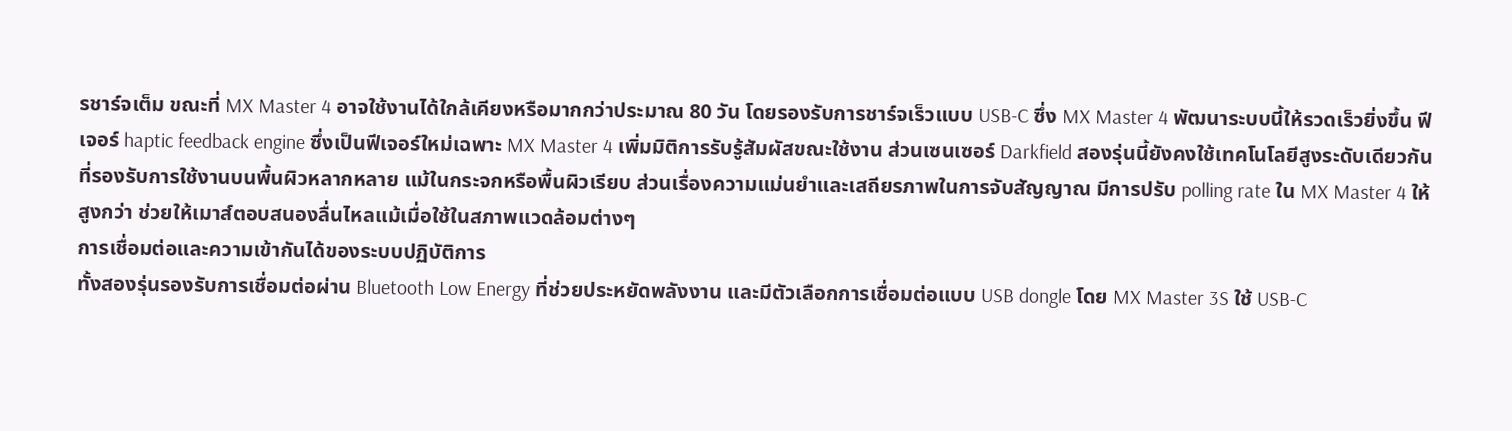รชาร์จเต็ม ขณะที่ MX Master 4 อาจใช้งานได้ใกล้เคียงหรือมากกว่าประมาณ 80 วัน โดยรองรับการชาร์จเร็วแบบ USB-C ซึ่ง MX Master 4 พัฒนาระบบนี้ให้รวดเร็วยิ่งขึ้น ฟีเจอร์ haptic feedback engine ซึ่งเป็นฟีเจอร์ใหม่เฉพาะ MX Master 4 เพิ่มมิติการรับรู้สัมผัสขณะใช้งาน ส่วนเซนเซอร์ Darkfield สองรุ่นนี้ยังคงใช้เทคโนโลยีสูงระดับเดียวกันที่รองรับการใช้งานบนพื้นผิวหลากหลาย แม้ในกระจกหรือพื้นผิวเรียบ ส่วนเรื่องความแม่นยำและเสถียรภาพในการจับสัญญาณ มีการปรับ polling rate ใน MX Master 4 ให้สูงกว่า ช่วยให้เมาส์ตอบสนองลื่นไหลแม้เมื่อใช้ในสภาพแวดล้อมต่างๆ
การเชื่อมต่อและความเข้ากันได้ของระบบปฏิบัติการ
ทั้งสองรุ่นรองรับการเชื่อมต่อผ่าน Bluetooth Low Energy ที่ช่วยประหยัดพลังงาน และมีตัวเลือกการเชื่อมต่อแบบ USB dongle โดย MX Master 3S ใช้ USB-C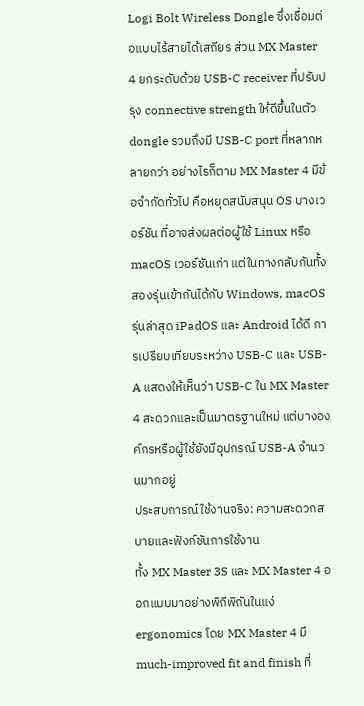Logi Bolt Wireless Dongle ซึ่งเชื่อมต่อแบบไร้สายได้เสถียร ส่วน MX Master 4 ยกระดับด้วย USB-C receiver ที่ปรับปรุง connective strength ให้ดีขึ้นในตัว dongle รวมถึงมี USB-C port ที่หลากหลายกว่า อย่างไรก็ตาม MX Master 4 มีข้อจำกัดทั่วไป คือหยุดสนับสนุน OS บางเวอร์ชัน ที่อาจส่งผลต่อผู้ใช้ Linux หรือ macOS เวอร์ชันเก่า แต่ในทางกลับกันทั้งสองรุ่นเข้ากันได้กับ Windows, macOS รุ่นล่าสุด iPadOS และ Android ได้ดี การเปรียบเทียบระหว่าง USB-C และ USB-A แสดงให้เห็นว่า USB-C ใน MX Master 4 สะดวกและเป็นมาตรฐานใหม่ แต่บางองค์กรหรือผู้ใช้ยังมีอุปกรณ์ USB-A จำนวนมากอยู่
ประสบการณ์ใช้งานจริง: ความสะดวกสบายและฟังก์ชันการใช้งาน
ทั้ง MX Master 3S และ MX Master 4 ออกแบบมาอย่างพิถีพิถันในแง่ ergonomics โดย MX Master 4 มี much-improved fit and finish ที่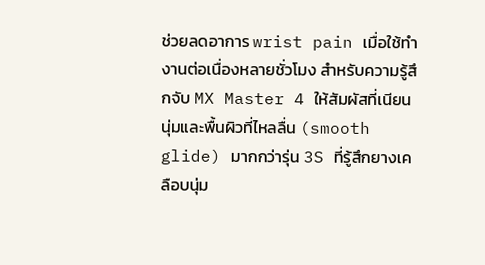ช่วยลดอาการ wrist pain เมื่อใช้ทำงานต่อเนื่องหลายชั่วโมง สำหรับความรู้สึกจับ MX Master 4 ให้สัมผัสที่เนียนนุ่มและพื้นผิวที่ไหลลื่น (smooth glide) มากกว่ารุ่น 3S ที่รู้สึกยางเคลือบนุ่ม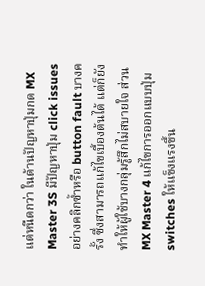แต่หนืดกว่า ในด้านปัญหาปุ่มกด MX Master 3S มีปัญหาปุ่ม click issues อย่างคลิกซ้ำหรือ button fault บางครั้ง ซึ่งสามารถแก้ไขเบื้องต้นได้ แต่ก็ยังทำให้ผู้ใช้บางกลุ่มรู้สึกไม่สบายใจ ส่วน MX Master 4 แก้ไขการออกแบบปุ่ม switches ให้แข็งแรงขึ้น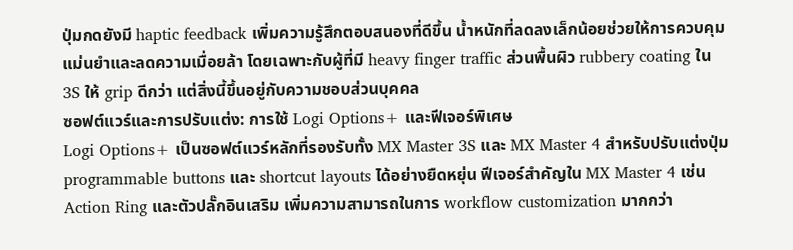ปุ่มกดยังมี haptic feedback เพิ่มความรู้สึกตอบสนองที่ดีขึ้น น้ำหนักที่ลดลงเล็กน้อยช่วยให้การควบคุมแม่นยำและลดความเมื่อยล้า โดยเฉพาะกับผู้ที่มี heavy finger traffic ส่วนพื้นผิว rubbery coating ใน 3S ให้ grip ดีกว่า แต่สิ่งนี้ขึ้นอยู่กับความชอบส่วนบุคคล
ซอฟต์แวร์และการปรับแต่ง: การใช้ Logi Options+ และฟีเจอร์พิเศษ
Logi Options+ เป็นซอฟต์แวร์หลักที่รองรับทั้ง MX Master 3S และ MX Master 4 สำหรับปรับแต่งปุ่ม programmable buttons และ shortcut layouts ได้อย่างยืดหยุ่น ฟีเจอร์สำคัญใน MX Master 4 เช่น Action Ring และตัวปลั๊กอินเสริม เพิ่มความสามารถในการ workflow customization มากกว่า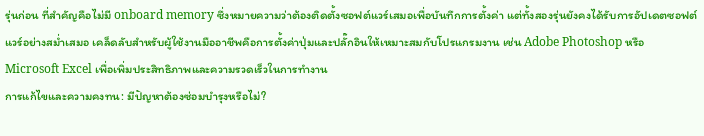รุ่นก่อน ที่สำคัญคือไม่มี onboard memory ซึ่งหมายความว่าต้องติดตั้งซอฟต์แวร์เสมอเพื่อบันทึกการตั้งค่า แต่ทั้งสองรุ่นยังคงได้รับการอัปเดตซอฟต์แวร์อย่างสม่ำเสมอ เคล็ดลับสำหรับผู้ใช้งานมืออาชีพคือการตั้งค่าปุ่มและปลั๊กอินให้เหมาะสมกับโปรแกรมงาน เช่น Adobe Photoshop หรือ Microsoft Excel เพื่อเพิ่มประสิทธิภาพและความรวดเร็วในการทำงาน
การแก้ไขและความคงทน: มีปัญหาต้องซ่อมบำรุงหรือไม่?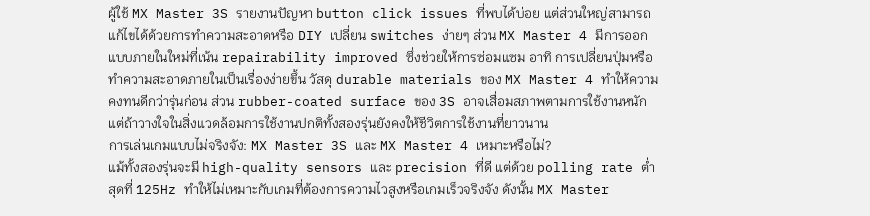ผู้ใช้ MX Master 3S รายงานปัญหา button click issues ที่พบได้บ่อย แต่ส่วนใหญ่สามารถแก้ไขได้ด้วยการทำความสะอาดหรือ DIY เปลี่ยน switches ง่ายๆ ส่วน MX Master 4 มีการออกแบบภายในใหม่ที่เน้น repairability improved ซึ่งช่วยให้การซ่อมแซม อาทิ การเปลี่ยนปุ่มหรือทำความสะอาดภายในเป็นเรื่องง่ายขึ้น วัสดุ durable materials ของ MX Master 4 ทำให้ความคงทนดีกว่ารุ่นก่อน ส่วน rubber-coated surface ของ 3S อาจเสื่อมสภาพตามการใช้งานหนัก แต่ถ้าวางใจในสิ่งแวดล้อมการใช้งานปกติทั้งสองรุ่นยังคงให้ชีวิตการใช้งานที่ยาวนาน
การเล่นเกมแบบไม่จริงจัง: MX Master 3S และ MX Master 4 เหมาะหรือไม่?
แม้ทั้งสองรุ่นจะมี high-quality sensors และ precision ที่ดี แต่ด้วย polling rate ต่ำสุดที่ 125Hz ทำให้ไม่เหมาะกับเกมที่ต้องการความไวสูงหรือเกมเร็วจริงจัง ดังนั้น MX Master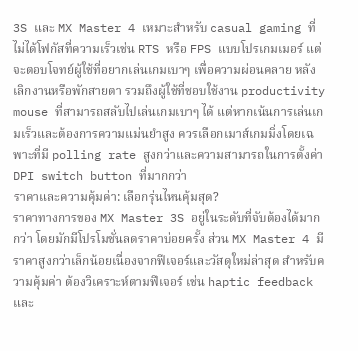3S และ MX Master 4 เหมาะสำหรับ casual gaming ที่ไม่ได้โฟกัสที่ความเร็วเช่น RTS หรือ FPS แบบโปรเกมเมอร์ แต่จะตอบโจทย์ผู้ใช้ที่อยากเล่นเกมเบาๆ เพื่อความผ่อนคลาย หลังเลิกงานหรือพักสายตา รวมถึงผู้ใช้ที่ชอบใช้งาน productivity mouse ที่สามารถสลับไปเล่นเกมเบาๆ ได้ แต่หากเน้นการเล่นเกมเร็วและต้องการความแม่นยำสูง ควรเลือกเมาส์เกมมิ่งโดยเฉพาะที่มี polling rate สูงกว่าและความสามารถในการตั้งค่า DPI switch button ที่มากกว่า
ราคาและความคุ้มค่า: เลือกรุ่นไหนคุ้มสุด?
ราคาทางการของ MX Master 3S อยู่ในระดับที่จับต้องได้มากกว่า โดยมักมีโปรโมชั่นลดราคาบ่อยครั้ง ส่วน MX Master 4 มีราคาสูงกว่าเล็กน้อยเนื่องจากฟีเจอร์และวัสดุใหม่ล่าสุด สำหรับความคุ้มค่า ต้องวิเคราะห์ตามฟีเจอร์ เช่น haptic feedback และ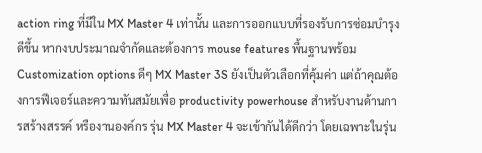action ring ที่มีใน MX Master 4 เท่านั้น และการออกแบบที่รองรับการซ่อมบำรุงดีขึ้น หากงบประมาณจำกัดและต้องการ mouse features พื้นฐานพร้อมCustomization options ดีๆ MX Master 3S ยังเป็นตัวเลือกที่คุ้มค่า แต่ถ้าคุณต้องการฟีเจอร์และความทันสมัยเพื่อ productivity powerhouse สำหรับงานด้านการสร้างสรรค์ หรืองานองค์กร รุ่น MX Master 4 จะเข้ากันได้ดีกว่า โดยเฉพาะในรุ่น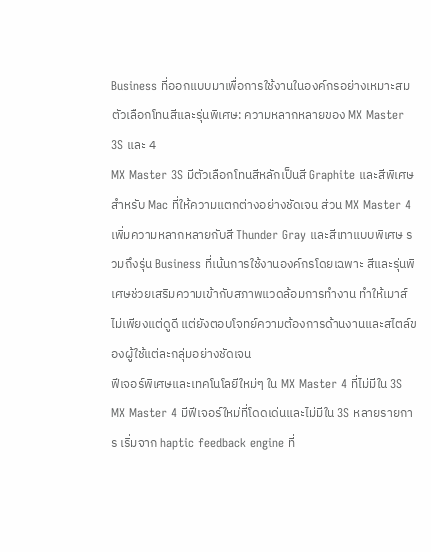Business ที่ออกแบบมาเพื่อการใช้งานในองค์กรอย่างเหมาะสม
ตัวเลือกโทนสีและรุ่นพิเศษ: ความหลากหลายของ MX Master 3S และ 4
MX Master 3S มีตัวเลือกโทนสีหลักเป็นสี Graphite และสีพิเศษสำหรับ Mac ที่ให้ความแตกต่างอย่างชัดเจน ส่วน MX Master 4 เพิ่มความหลากหลายกับสี Thunder Gray และสีเทาแบบพิเศษ รวมถึงรุ่น Business ที่เน้นการใช้งานองค์กรโดยเฉพาะ สีและรุ่นพิเศษช่วยเสริมความเข้ากับสภาพแวดล้อมการทำงาน ทำให้เมาส์ไม่เพียงแต่ดูดี แต่ยังตอบโจทย์ความต้องการด้านงานและสไตล์ของผู้ใช้แต่ละกลุ่มอย่างชัดเจน
ฟีเจอร์พิเศษและเทคโนโลยีใหม่ๆ ใน MX Master 4 ที่ไม่มีใน 3S
MX Master 4 มีฟีเจอร์ใหม่ที่โดดเด่นและไม่มีใน 3S หลายรายการ เริ่มจาก haptic feedback engine ที่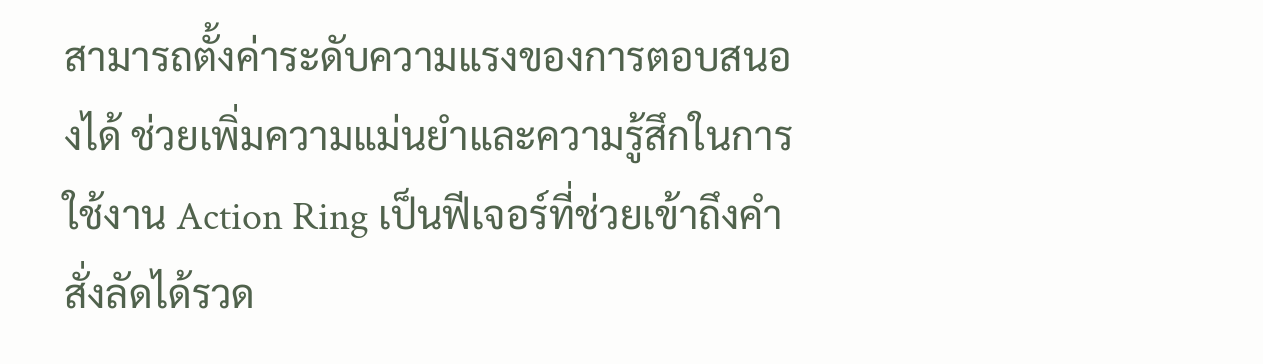สามารถตั้งค่าระดับความแรงของการตอบสนองได้ ช่วยเพิ่มความแม่นยำและความรู้สึกในการใช้งาน Action Ring เป็นฟีเจอร์ที่ช่วยเข้าถึงคำสั่งลัดได้รวด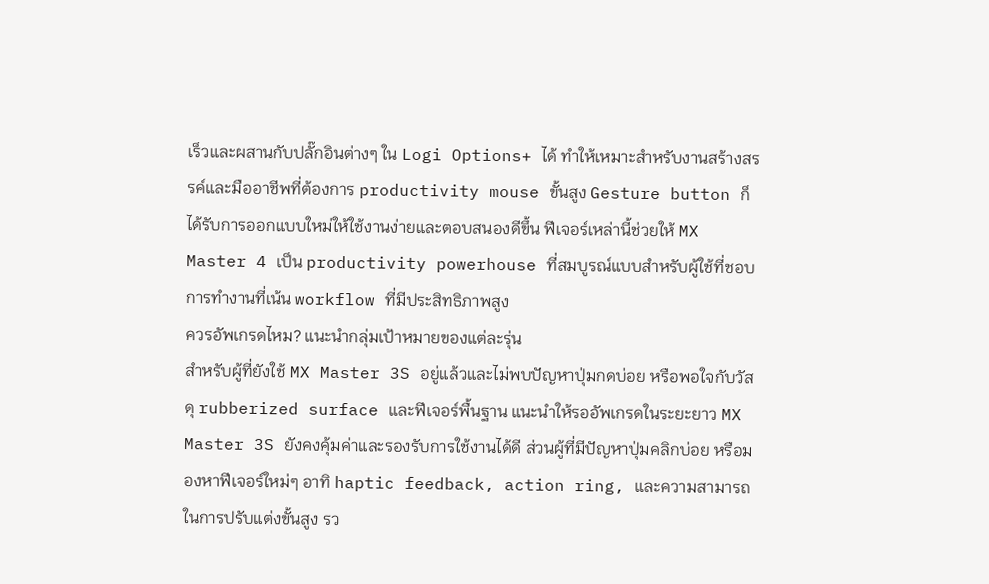เร็วและผสานกับปลั๊กอินต่างๆ ใน Logi Options+ ได้ ทำให้เหมาะสำหรับงานสร้างสรรค์และมืออาชีพที่ต้องการ productivity mouse ขั้นสูง Gesture button ก็ได้รับการออกแบบใหม่ให้ใช้งานง่ายและตอบสนองดีขึ้น ฟีเจอร์เหล่านี้ช่วยให้ MX Master 4 เป็น productivity powerhouse ที่สมบูรณ์แบบสำหรับผู้ใช้ที่ชอบการทำงานที่เน้น workflow ที่มีประสิทธิภาพสูง
ควรอัพเกรดไหม? แนะนำกลุ่มเป้าหมายของแต่ละรุ่น
สำหรับผู้ที่ยังใช้ MX Master 3S อยู่แล้วและไม่พบปัญหาปุ่มกดบ่อย หรือพอใจกับวัสดุ rubberized surface และฟีเจอร์พื้นฐาน แนะนำให้รออัพเกรดในระยะยาว MX Master 3S ยังคงคุ้มค่าและรองรับการใช้งานได้ดี ส่วนผู้ที่มีปัญหาปุ่มคลิกบ่อย หรือมองหาฟีเจอร์ใหม่ๆ อาทิ haptic feedback, action ring, และความสามารถในการปรับแต่งขั้นสูง รว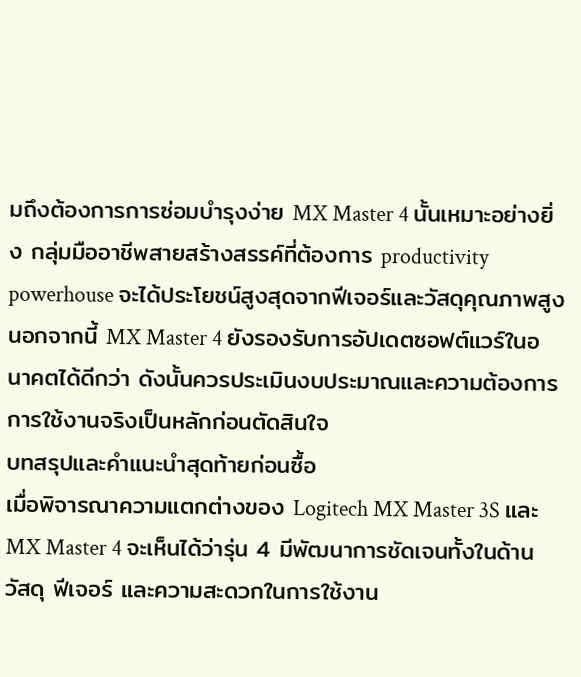มถึงต้องการการซ่อมบำรุงง่าย MX Master 4 นั้นเหมาะอย่างยิ่ง กลุ่มมืออาชีพสายสร้างสรรค์ที่ต้องการ productivity powerhouse จะได้ประโยชน์สูงสุดจากฟีเจอร์และวัสดุคุณภาพสูง นอกจากนี้ MX Master 4 ยังรองรับการอัปเดตซอฟต์แวร์ในอนาคตได้ดีกว่า ดังนั้นควรประเมินงบประมาณและความต้องการการใช้งานจริงเป็นหลักก่อนตัดสินใจ
บทสรุปและคำแนะนำสุดท้ายก่อนซื้อ
เมื่อพิจารณาความแตกต่างของ Logitech MX Master 3S และ MX Master 4 จะเห็นได้ว่ารุ่น 4 มีพัฒนาการชัดเจนทั้งในด้านวัสดุ ฟีเจอร์ และความสะดวกในการใช้งาน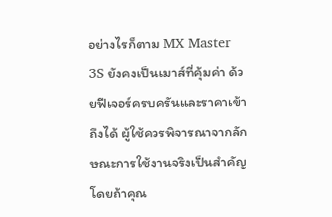อย่างไรก็ตาม MX Master 3S ยังคงเป็นเมาส์ที่คุ้มค่า ด้วยฟีเจอร์ครบครันและราคาเข้าถึงได้ ผู้ใช้ควรพิจารณาจากลักษณะการใช้งานจริงเป็นสำคัญ โดยถ้าคุณ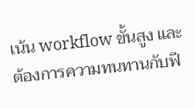เน้น workflow ขั้นสูง และต้องการความทนทานกับฟี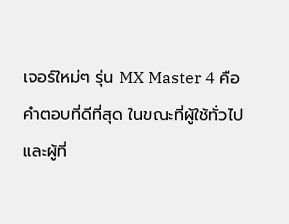เจอร์ใหม่ๆ รุ่น MX Master 4 คือคำตอบที่ดีที่สุด ในขณะที่ผู้ใช้ทั่วไปและผู้ที่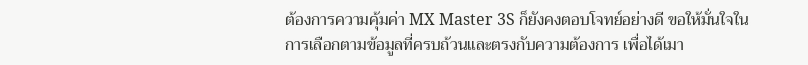ต้องการความคุ้มค่า MX Master 3S ก็ยังคงตอบโจทย์อย่างดี ขอให้มั่นใจในการเลือกตามข้อมูลที่ครบถ้วนและตรงกับความต้องการ เพื่อได้เมา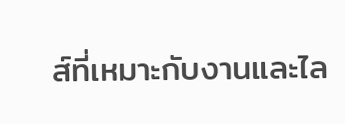ส์ที่เหมาะกับงานและไล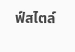ฟ์สไตล์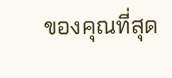ของคุณที่สุด